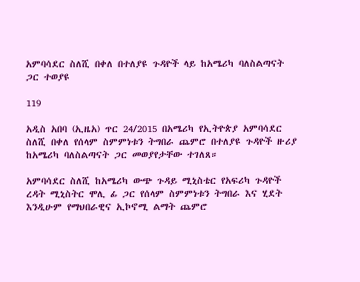አምባሳደር ስለሺ በቀለ በተለያዩ ጉዳዮች ላይ ከአሜሪካ ባለስልጣናት ጋር ተወያዩ

119

አዲስ አበባ (ኢዜአ) ጥር 24/2015 በአሜሪካ የኢትዮጵያ አምባሳደር ስለሺ በቀለ የሰላም ስምምነቱን ትግበራ ጨምሮ በተለያዩ ጉዳዮች ዙሪያ ከአሜሪካ ባለስልጣናት ጋር መወያየታቸው ተገለጸ።

አምባሳደር ስለሺ ከአሜሪካ ውጭ ጉዳይ ሚኒስቴር የአፍሪካ ጉዳዮች ረዳት ሚኒስትር ሞሊ ፊ ጋር የሰላም ስምምነቱን ትግበራ እና ሂደት እንዲሁም የማህበራዊና ኢኮኖሚ ልማት ጨምሮ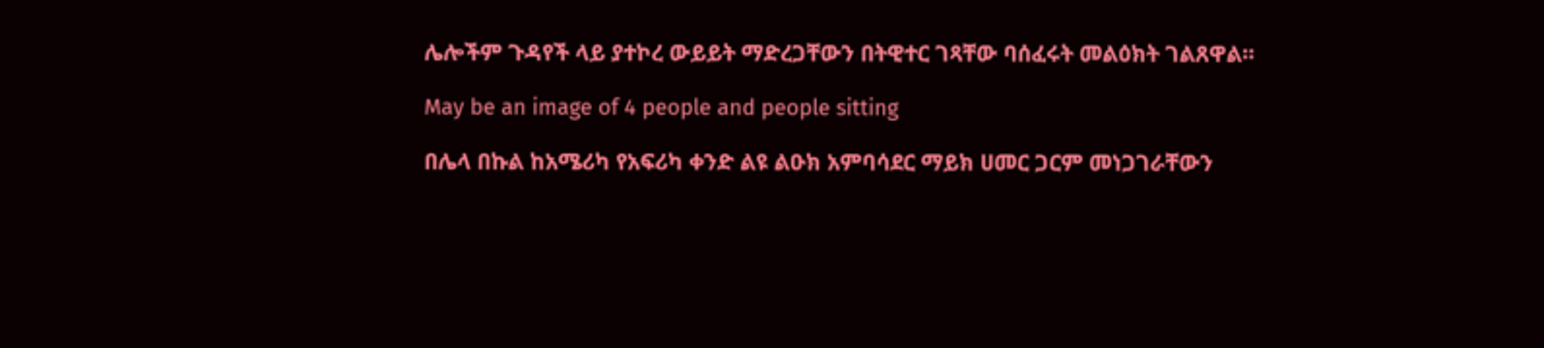ሌሎችም ጉዳየች ላይ ያተኮረ ውይይት ማድረጋቸውን በትዊተር ገጻቸው ባሰፈሩት መልዕክት ገልጸዋል።

May be an image of 4 people and people sitting

በሌላ በኩል ከአሜሪካ የአፍሪካ ቀንድ ልዩ ልዑክ አምባሳደር ማይክ ሀመር ጋርም መነጋገራቸውን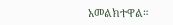አመልክተዋል።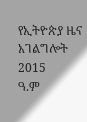የኢትዮጵያ ዜና አገልግሎት
2015
ዓ.ም